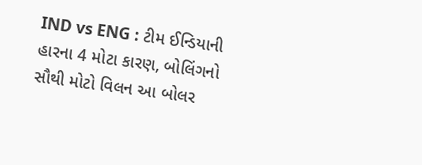IND vs ENG : ટીમ ઈન્ડિયાની હારના 4 મોટા કારણ, બોલિંગનો સૌથી મોટો વિલન આ બોલર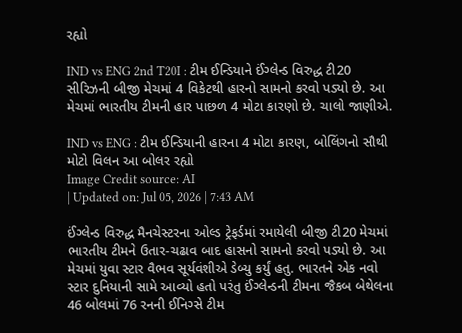રહ્યો

IND vs ENG 2nd T20I : ટીમ ઈન્ડિયાને ઈંગ્લેન્ડ વિરુદ્ધ ટી20 સીરિઝની બીજી મેચમાં 4 વિકેટથી હારનો સામનો કરવો પડ્યો છે. આ મેચમાં ભારતીય ટીમની હાર પાછળ 4 મોટા કારણો છે. ચાલો જાણીએ.

IND vs ENG : ટીમ ઈન્ડિયાની હારના 4 મોટા કારણ, બોલિંગનો સૌથી મોટો વિલન આ બોલર રહ્યો
Image Credit source: AI
| Updated on: Jul 05, 2026 | 7:43 AM

ઈંગ્લેન્ડ વિરુદ્ધ મૈનચેસ્ટરના ઓલ્ડ ટ્રેફર્ડમાં રમાયેલી બીજી ટી20 મેચમાં ભારતીય ટીમને ઉતાર-ચઢાવ બાદ હાસનો સામનો કરવો પડ્યો છે. આ મેચમાં યુવા સ્ટાર વૈભવ સૂર્યવંશીએ ડેબ્યુ કર્યું હતુ. ભારતને એક નવો સ્ટાર દુનિયાની સામે આવ્યો હતો પરંતુ ઈંગ્લેન્ડની ટીમના જૈકબ બેથેલના 46 બોલમાં 76 રનની ઈનિગ્સે ટીમ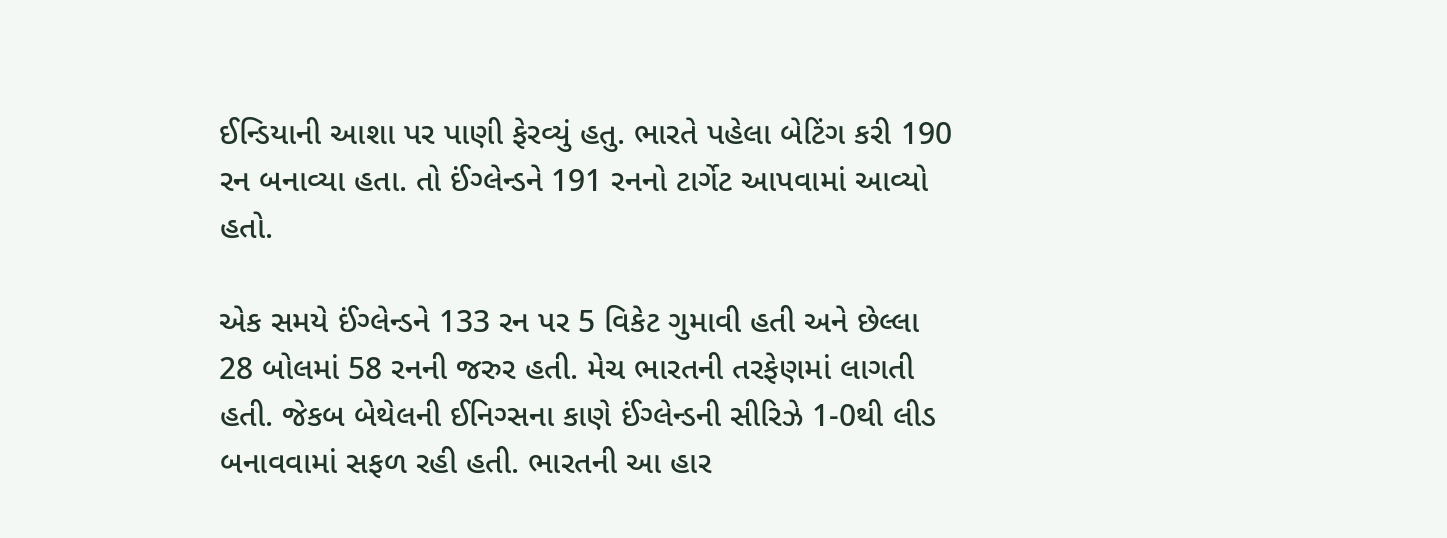ઈન્ડિયાની આશા પર પાણી ફેરવ્યું હતુ. ભારતે પહેલા બેટિંગ કરી 190 રન બનાવ્યા હતા. તો ઈંગ્લેન્ડને 191 રનનો ટાર્ગેટ આપવામાં આવ્યો હતો.

એક સમયે ઈંગ્લેન્ડને 133 રન પર 5 વિકેટ ગુમાવી હતી અને છેલ્લા 28 બોલમાં 58 રનની જરુર હતી. મેચ ભારતની તરફેણમાં લાગતી હતી. જેકબ બેથેલની ઈનિગ્સના કાણે ઈંગ્લેન્ડની સીરિઝે 1-0થી લીડ બનાવવામાં સફળ રહી હતી. ભારતની આ હાર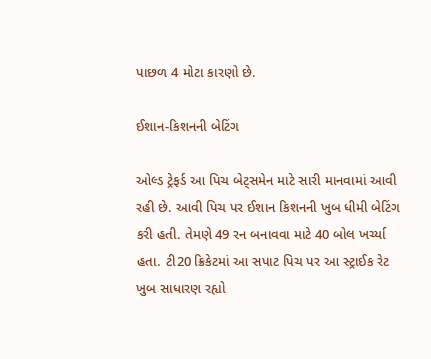પાછળ 4 મોટા કારણો છે.

ઈશાન-કિશનની બેટિંગ

ઓલ્ડ ટ્રેફર્ડ આ પિચ બેટ્સમેન માટે સારી માનવામાં આવી રહી છે. આવી પિચ પર ઈશાન કિશનની ખુબ ધીમી બેટિંગ કરી હતી. તેમણે 49 રન બનાવવા માટે 40 બોલ ખર્ચ્યા હતા. ટી20 ક્રિકેટમાં આ સપાટ પિચ પર આ સ્ટ્રાઈક રેટ ખુબ સાધારણ રહ્યો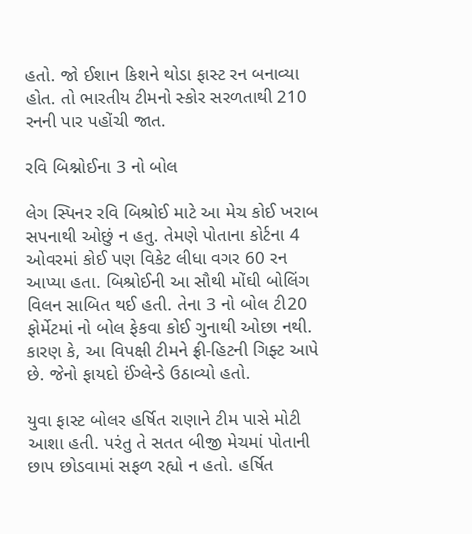હતો. જો ઈશાન કિશને થોડા ફાસ્ટ રન બનાવ્યા હોત. તો ભારતીય ટીમનો સ્કોર સરળતાથી 210 રનની પાર પહોંચી જાત.

રવિ બિશ્નોઈના 3 નો બોલ

લેગ સ્પિનર રવિ બિશ્રોઈ માટે આ મેચ કોઈ ખરાબ સપનાથી ઓછું ન હતુ. તેમણે પોતાના કોર્ટના 4 ઓવરમાં કોઈ પણ વિકેટ લીધા વગર 60 રન આપ્યા હતા. બિશ્રોઈની આ સૌથી મોંઘી બોલિંગ વિલન સાબિત થઈ હતી. તેના 3 નો બોલ ટી20 ફોર્મેટમાં નો બોલ ફેકવા કોઈ ગુનાથી ઓછા નથી. કારણ કે, આ વિપક્ષી ટીમને ફ્રી-હિટની ગિફ્ટ આપે છે. જેનો ફાયદો ઈંગ્લેન્ડે ઉઠાવ્યો હતો.

યુવા ફાસ્ટ બોલર હર્ષિત રાણાને ટીમ પાસે મોટી આશા હતી. પરંતુ તે સતત બીજી મેચમાં પોતાની છાપ છોડવામાં સફળ રહ્યો ન હતો. હર્ષિત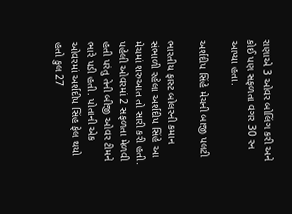રાણાએ 3 ઓવર બોલિંગ કરી અને કોઈ પણ સફળતા વગર 30 રન આપ્યા હતા.

અર્શદીપ સિંહે મેચની બાજી પલટી

ભારતીય ફાસ્ટ બોલરની કમાન સંભાળી રહેલા અર્શદીપ સિંહે આ મેચમાં શરુઆત તો સારી કરી હતી. પહેલી ઓવરમાં 2 સફળતા મેળવી હતી પરંતુ તેની બીજી ઓવર ટીમને ભારે પડી હતી. પોતાની એક ઓવરમાં અર્શદીપ સિંહ ફેલ થયો હતો કુલ 27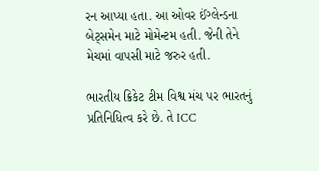રન આપ્યા હતા. આ ઓવર ઈંગ્લેન્ડના બેટ્સમેન માટે મોમેન્ટમ હતી. જેની તેને મેચમાં વાપસી માટે જરુર હતી.

ભારતીય ક્રિકેટ ટીમ વિશ્વ મંચ પર ભારતનું પ્રતિનિધિત્વ કરે છે. તે ICC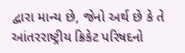દ્વારા માન્ય છે, જેનો અર્થ છે કે તે આંતરરાષ્ટ્રીય ક્રિકેટ પરિષદનો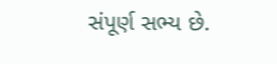સંપૂર્ણ સભ્ય છે.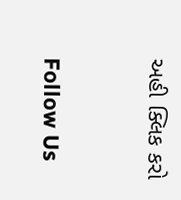અહી ક્લિક કરો



Follow Us